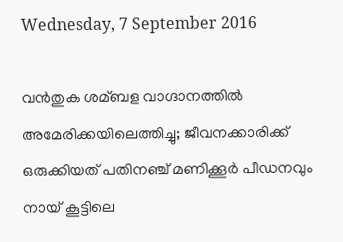Wednesday, 7 September 2016

വന്‍തുക ശമ്ബള വാഗ്ദാനത്തില്‍ അമേരിക്കയിലെത്തിച്ചു; ജീവനക്കാരിക്ക് ഒരുക്കിയത് പതിനഞ്ച് മണിക്കൂര്‍ പീഡനവും നായ് കൂട്ടിലെ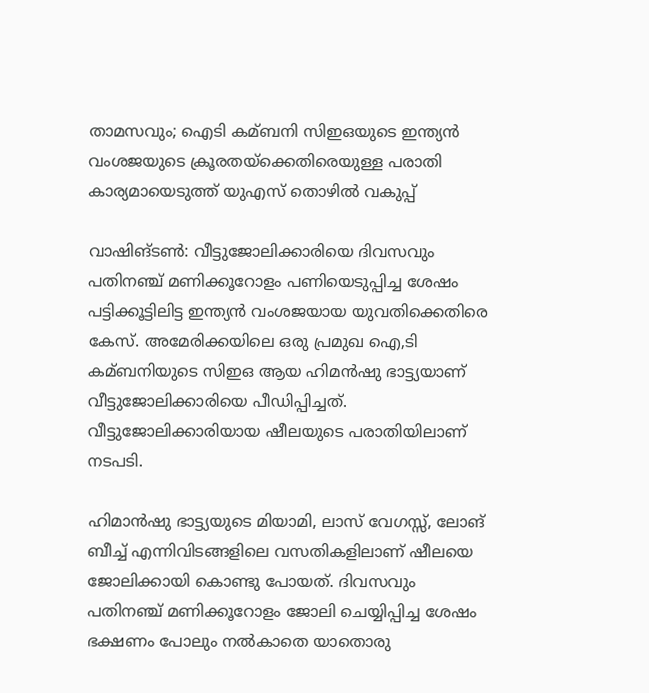താമസവും; ഐടി കമ്ബനി സിഇഒയുടെ ഇന്ത്യന്‍ വംശജയുടെ ക്രൂരതയ്ക്കെതിരെയുള്ള പരാതി കാര്യമായെടുത്ത് യുഎസ് തൊഴില്‍ വകുപ്പ്

വാഷിങ്ടണ്‍: വീട്ടുജോലിക്കാരിയെ ദിവസവും പതിനഞ്ച് മണിക്കൂറോളം പണിയെടുപ്പിച്ച ശേഷം പട്ടിക്കൂട്ടിലിട്ട ഇന്ത്യന്‍ വംശജയായ യുവതിക്കെതിരെ കേസ്. അമേരിക്കയിലെ ഒരു പ്രമുഖ ഐ,ടി കമ്ബനിയുടെ സിഇഒ ആയ ഹിമന്‍ഷു ഭാട്ട്യയാണ് വീട്ടുജോലിക്കാരിയെ പീഡിപ്പിച്ചത്. വീട്ടുജോലിക്കാരിയായ ഷീലയുടെ പരാതിയിലാണ് നടപടി.

ഹിമാന്‍ഷു ഭാട്ട്യയുടെ മിയാമി, ലാസ് വേഗസ്സ്, ലോങ് ബീച്ച്‌ എന്നിവിടങ്ങളിലെ വസതികളിലാണ് ഷീലയെ ജോലിക്കായി കൊണ്ടു പോയത്. ദിവസവും പതിനഞ്ച് മണിക്കൂറോളം ജോലി ചെയ്യിപ്പിച്ച ശേഷം ഭക്ഷണം പോലും നല്‍കാതെ യാതൊരു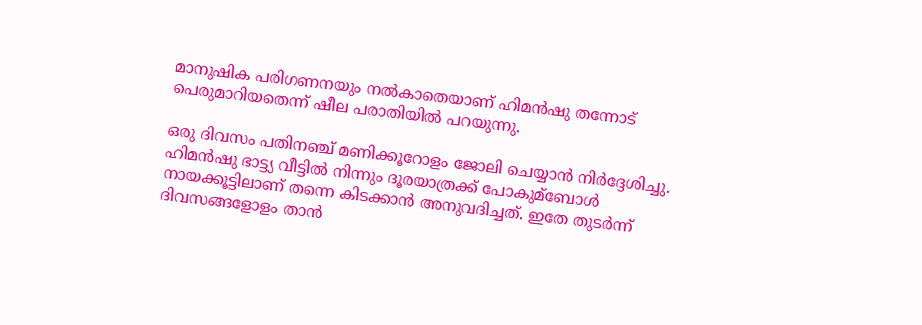മാനുഷിക പരിഗണനയും നല്‍കാതെയാണ് ഹിമന്‍ഷു തന്നോട് പെരുമാറിയതെന്ന് ഷീല പരാതിയില്‍ പറയുന്നു.

ഒരു ദിവസം പതിനഞ്ച് മണിക്കൂറോളം ജോലി ചെയ്യാന്‍ നിര്‍ദ്ദേശിച്ചു. ഹിമന്‍ഷു ഭാട്ട്യ വീട്ടില്‍ നിന്നും ദൂരയാത്രക്ക് പോകുമ്ബോള്‍ നായക്കൂട്ടിലാണ് തന്നെ കിടക്കാന്‍ അനുവദിച്ചത്. ഇതേ തുടര്‍ന്ന് ദിവസങ്ങളോളം താന്‍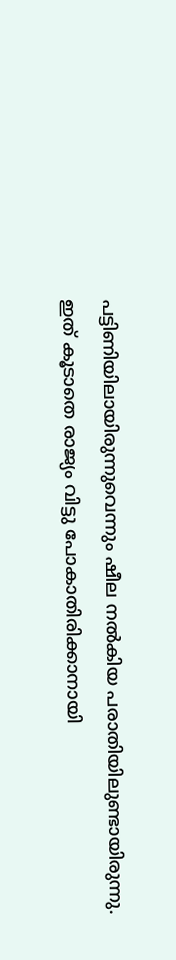പട്ടിണിയിലായിരുന്നുവെന്നും ഷീല നല്‍കിയ പരാതിയിലുണ്ടായിരുന്നു. ഇത് കൂടാതെ രാജ്യം വിട്ടു പോകാതിരിക്കാനായി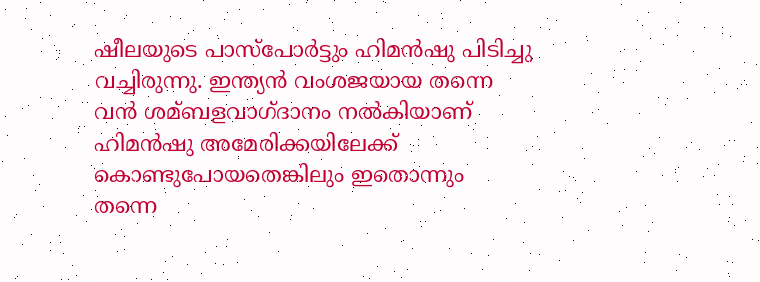ഷീലയുടെ പാസ്പോര്‍ട്ടും ഹിമന്‍ഷു പിടിച്ചു വച്ചിരുന്നു. ഇന്ത്യന്‍ വംശജയായ തന്നെ വന്‍ ശമ്ബളവാഗ്ദാനം നല്‍കിയാണ് ഹിമന്‍ഷു അമേരിക്കയിലേക്ക് കൊണ്ടുപോയതെങ്കിലും ഇതൊന്നും തന്നെ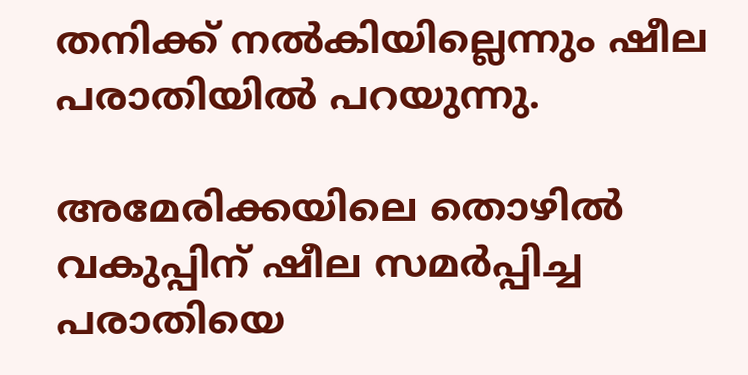തനിക്ക് നല്‍കിയില്ലെന്നും ഷീല പരാതിയില്‍ പറയുന്നു.

അമേരിക്കയിലെ തൊഴില്‍ വകുപ്പിന് ഷീല സമര്‍പ്പിച്ച പരാതിയെ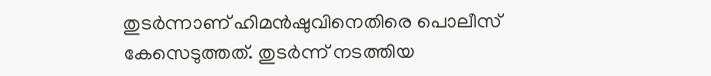തുടര്‍ന്നാണ് ഹിമന്‍ഷുവിനെതിരെ പൊലീസ് കേസെടുത്തത്. തുടര്‍ന്ന് നടത്തിയ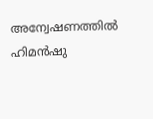അന്വേഷണത്തില്‍ ഹിമന്‍ഷു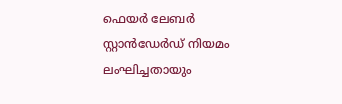ഫെയര്‍ ലേബര്‍ സ്റ്റാന്‍ഡേര്‍ഡ് നിയമം ലംഘിച്ചതായും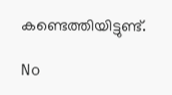കണ്ടെത്തിയിട്ടുണ്ട്.

No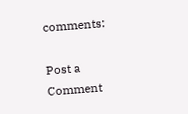comments:

Post a Comment